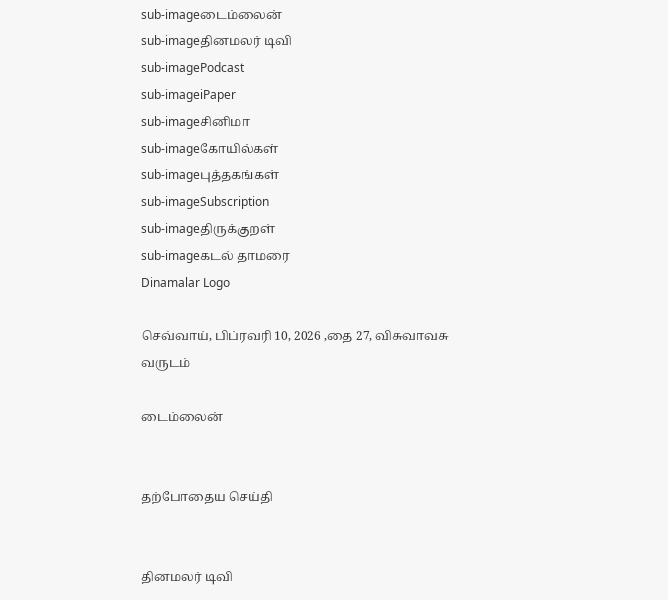sub-imageடைம்லைன்
sub-imageதினமலர் டிவி
sub-imagePodcast
sub-imageiPaper
sub-imageசினிமா
sub-imageகோயில்கள்
sub-imageபுத்தகங்கள்
sub-imageSubscription
sub-imageதிருக்குறள்
sub-imageகடல் தாமரை
Dinamalar Logo

செவ்வாய், பிப்ரவரி 10, 2026 ,தை 27, விசுவாவசு வருடம்

டைம்லைன்


தற்போதைய செய்தி


தினமலர் டிவி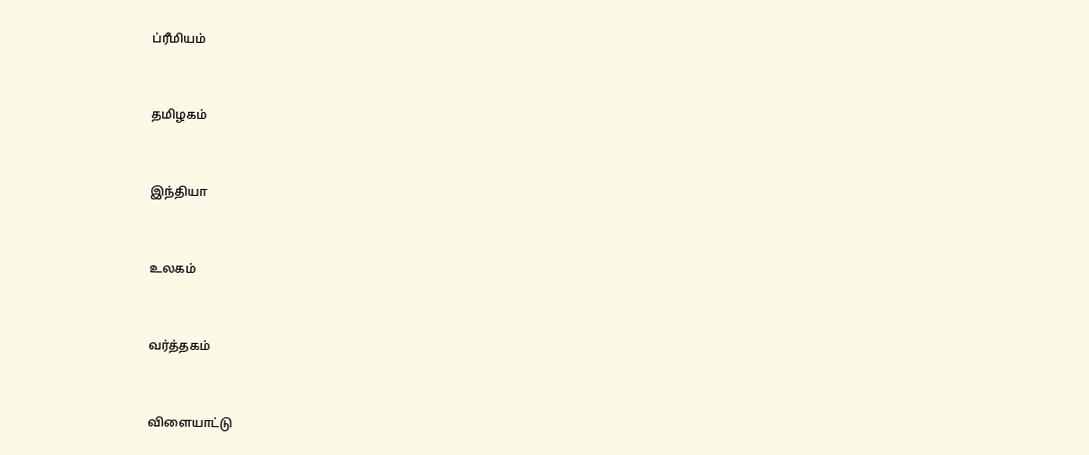ப்ரீமியம்


தமிழகம்


இந்தியா


உலகம்


வர்த்தகம்


விளையாட்டு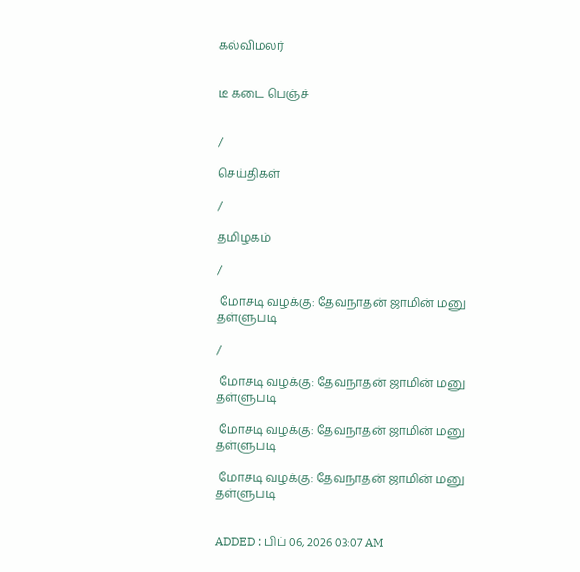கல்விமலர்


டீ கடை பெஞ்ச்


/

செய்திகள்

/

தமிழகம்

/

 மோசடி வழக்கு: தேவநாதன் ஜாமின் மனு தள்ளுபடி

/

 மோசடி வழக்கு: தேவநாதன் ஜாமின் மனு தள்ளுபடி

 மோசடி வழக்கு: தேவநாதன் ஜாமின் மனு தள்ளுபடி

 மோசடி வழக்கு: தேவநாதன் ஜாமின் மனு தள்ளுபடி


ADDED : பிப் 06, 2026 03:07 AM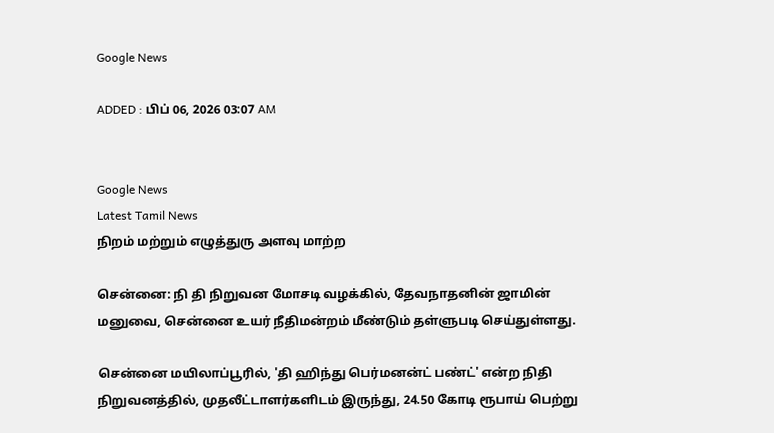Google News

ADDED : பிப் 06, 2026 03:07 AM


Google News
Latest Tamil News
நிறம் மற்றும் எழுத்துரு அளவு மாற்ற

சென்னை: நி தி நிறுவன மோசடி வழக்கில், தேவநாதனின் ஜாமின் மனுவை, சென்னை உயர் நீதிமன்றம் மீண்டும் தள்ளுபடி செய்துள்ளது.

சென்னை மயிலாப்பூரில், 'தி ஹிந்து பெர்மனன்ட் பண்ட்' என்ற நிதி நிறுவனத்தில், முதலீட்டாளர்களிடம் இருந்து, 24.50 கோடி ரூபாய் பெற்று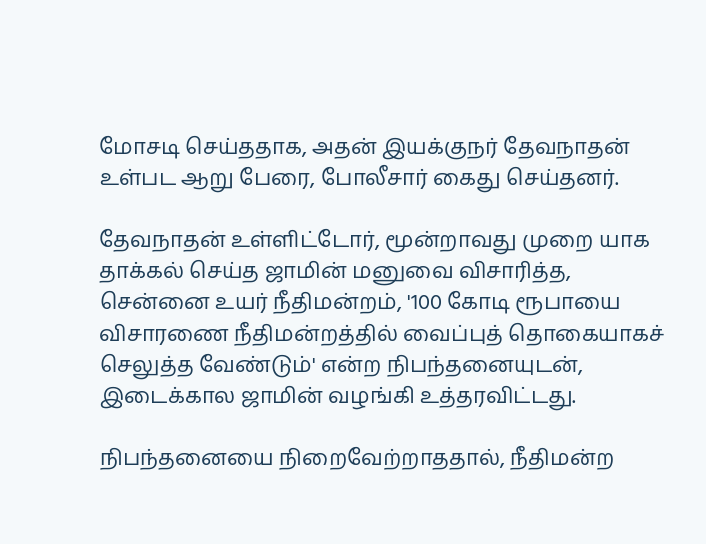மோசடி செய்ததாக, அதன் இயக்குநர் தேவநாதன் உள்பட ஆறு பேரை, போலீசார் கைது செய்தனர்.

தேவநாதன் உள்ளிட்டோர், மூன்றாவது முறை யாக தாக்கல் செய்த ஜாமின் மனுவை விசாரித்த, சென்னை உயர் நீதிமன்றம், '100 கோடி ரூபாயை விசாரணை நீதிமன்றத்தில் வைப்புத் தொகையாகச் செலுத்த வேண்டும்' என்ற நிபந்தனையுடன், இடைக்கால ஜாமின் வழங்கி உத்தரவிட்டது.

நிபந்தனையை நிறைவேற்றாததால், நீதிமன்ற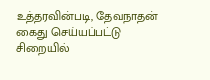உத்தரவின்படி, தேவநாதன் கைது செய்யப்பட்டு சிறையில்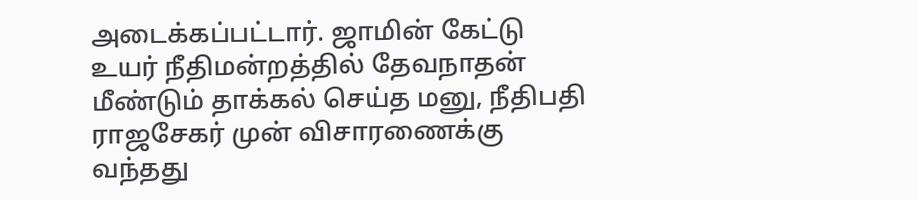அடைக்கப்பட்டார். ஜாமின் கேட்டு உயர் நீதிமன்றத்தில் தேவநாதன் மீண்டும் தாக்கல் செய்த மனு, நீதிபதி ராஜசேகர் முன் விசாரணைக்கு வந்தது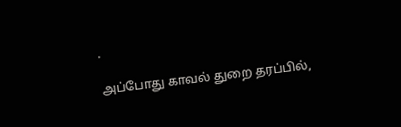.

அப்போது காவல் துறை தரப்பில்,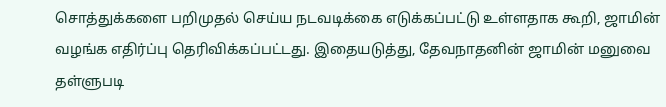சொத்துக்களை பறிமுதல் செய்ய நடவடிக்கை எடுக்கப்பட்டு உள்ளதாக கூறி, ஜாமின் வழங்க எதிர்ப்பு தெரிவிக்கப்பட்டது. இதையடுத்து, தேவநாதனின் ஜாமின் மனுவை தள்ளுபடி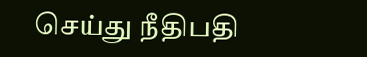செய்து நீதிபதி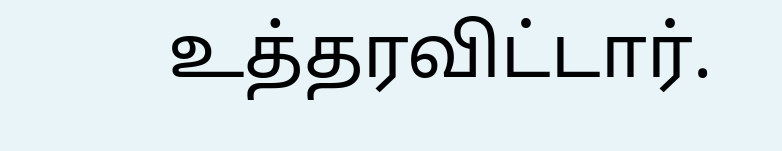உத்தரவிட்டார்.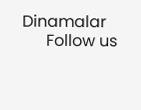Dinamalar
      Follow us